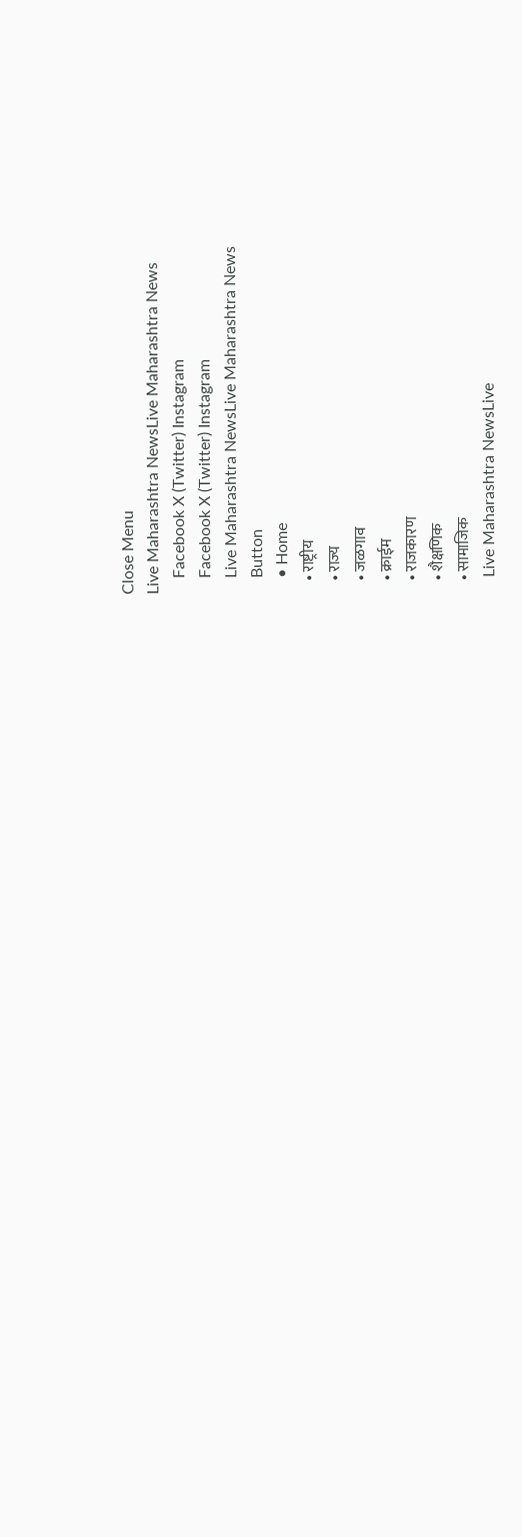Close Menu
Live Maharashtra NewsLive Maharashtra News
    Facebook X (Twitter) Instagram
    Facebook X (Twitter) Instagram
    Live Maharashtra NewsLive Maharashtra News
    Button
    • Home
    • राष्ट्रीय
    • राज्य
    • जळगाव
    • क्राईम
    • राजकारण
    • शैक्षणिक
    • सामाजिक
    Live Maharashtra NewsLive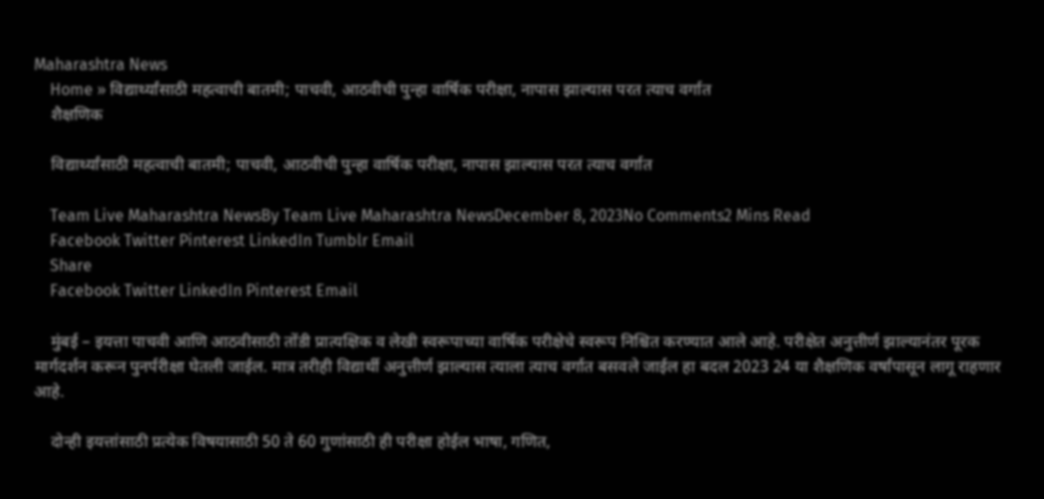Maharashtra News
    Home » विद्यार्थ्यांसाठी महत्वाची बातमी; पाचवी, आठवीची पुन्हा वार्षिक परीक्षा, नापास झाल्यास परत त्याच वर्गात
    शैक्षणिक

    विद्यार्थ्यांसाठी महत्वाची बातमी; पाचवी, आठवीची पुन्हा वार्षिक परीक्षा, नापास झाल्यास परत त्याच वर्गात

    Team Live Maharashtra NewsBy Team Live Maharashtra NewsDecember 8, 2023No Comments2 Mins Read
    Facebook Twitter Pinterest LinkedIn Tumblr Email
    Share
    Facebook Twitter LinkedIn Pinterest Email

    मुंबई – इयत्ता पाचवी आणि आठवीसाठी तोंडी प्रात्यक्षिक व लेखी स्वरूपाच्या वार्षिक परीक्षेचे स्वरूप निश्चित करण्यात आले आहे. परीक्षेत अनुत्तीर्ण झाल्यानंतर पूरक मार्गदर्शन करून पुनर्परीक्षा घेतली जाईल. मात्र तरीही विद्यार्थी अनुत्तीर्ण झाल्यास त्याला त्याच वर्गात बसवले जाईल हा बदल 2023 24 या शैक्षणिक वर्षांपासून लागू राहणार आहे.

    दोन्ही इयत्तांसाठी प्रत्येक विषयासाठी 50 ते 60 गुणांसाठी ही परीक्षा होईल भाषा, गणित,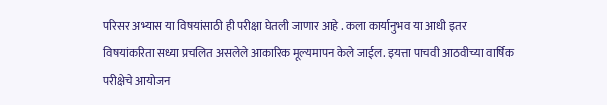परिसर अभ्यास या विषयांसाठी ही परीक्षा घेतली जाणार आहे . कला कार्यानुभव या आधी इतर विषयांकरिता सध्या प्रचलित असलेले आकारिक मूल्यमापन केले जाईल. इयत्ता पाचवी आठवीच्या वार्षिक परीक्षेचे आयोजन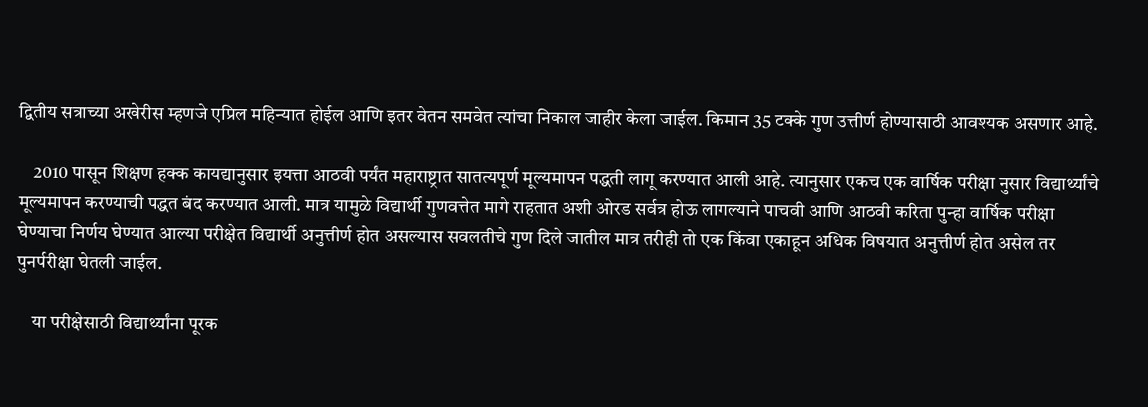द्वितीय सत्राच्या अखेरीस म्हणजे एप्रिल महिन्यात होईल आणि इतर वेतन समवेत त्यांचा निकाल जाहीर केला जाईल. किमान 35 टक्के गुण उत्तीर्ण होण्यासाठी आवश्यक असणार आहे.

    2010 पासून शिक्षण हक्क कायद्यानुसार इयत्ता आठवी पर्यंत महाराष्ट्रात सातत्यपूर्ण मूल्यमापन पद्धती लागू करण्यात आली आहे. त्यानुसार एकच एक वार्षिक परीक्षा नुसार विद्यार्थ्यांचे मूल्यमापन करण्याची पद्धत बंद करण्यात आली. मात्र यामुळे विद्यार्थी गुणवत्तेत मागे राहतात अशी ओरड सर्वत्र होऊ लागल्याने पाचवी आणि आठवी करिता पुन्हा वार्षिक परीक्षा घेण्याचा निर्णय घेण्यात आल्या परीक्षेत विद्यार्थी अनुत्तीर्ण होत असल्यास सवलतीचे गुण दिले जातील मात्र तरीही तो एक किंवा एकाहून अधिक विषयात अनुत्तीर्ण होत असेल तर पुनर्परीक्षा घेतली जाईल.

    या परीक्षेसाठी विद्यार्थ्यांना पूरक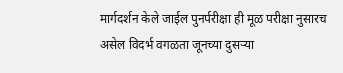मार्गदर्शन केले जाईल पुनर्परीक्षा ही मूळ परीक्षा नुसारच असेल विदर्भ वगळता जूनच्या दुसऱ्या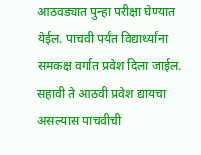आठवड्यात पुन्हा परीक्षा घेण्यात येईल. पाचवी पर्यंत विद्यार्थ्यांना समकक्ष वर्गात प्रवेश दिला जाईल. सहावी ते आठवी प्रवेश द्यायचा असल्यास पाचवीची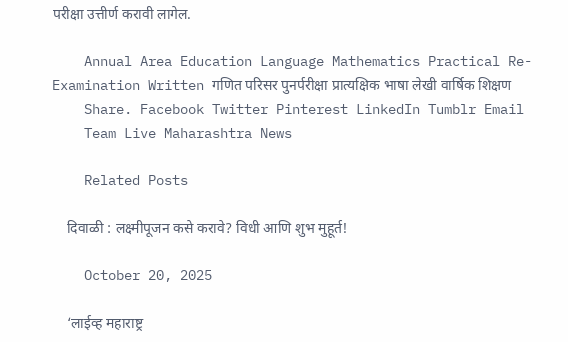परीक्षा उत्तीर्ण करावी लागेल.

    Annual Area Education Language Mathematics Practical Re-Examination Written गणित परिसर पुनर्परीक्षा प्रात्यक्षिक भाषा लेखी वार्षिक शिक्षण
    Share. Facebook Twitter Pinterest LinkedIn Tumblr Email
    Team Live Maharashtra News

    Related Posts

    दिवाळी : लक्ष्मीपूजन कसे करावे? विधी आणि शुभ मुहूर्त!

    October 20, 2025

    ‘लाईव्ह महाराष्ट्र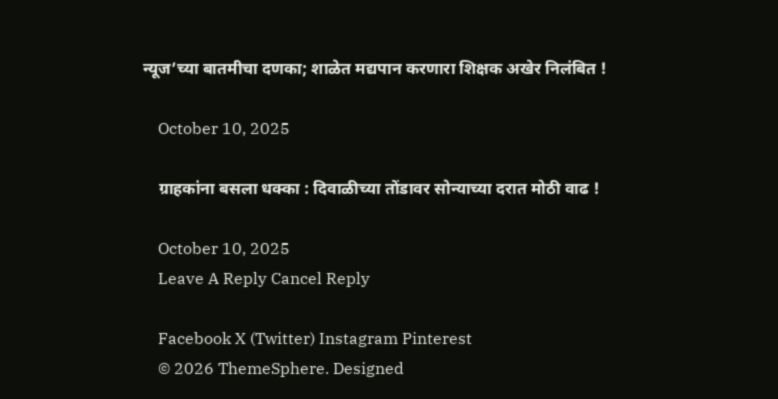न्यूज’च्या बातमीचा दणका; शाळेत मद्यपान करणारा शिक्षक अखेर निलंबित !

    October 10, 2025

    ग्राहकांना बसला धक्का : दिवाळीच्या तोंडावर सोन्याच्या दरात मोठी वाढ !

    October 10, 2025
    Leave A Reply Cancel Reply

    Facebook X (Twitter) Instagram Pinterest
    © 2026 ThemeSphere. Designed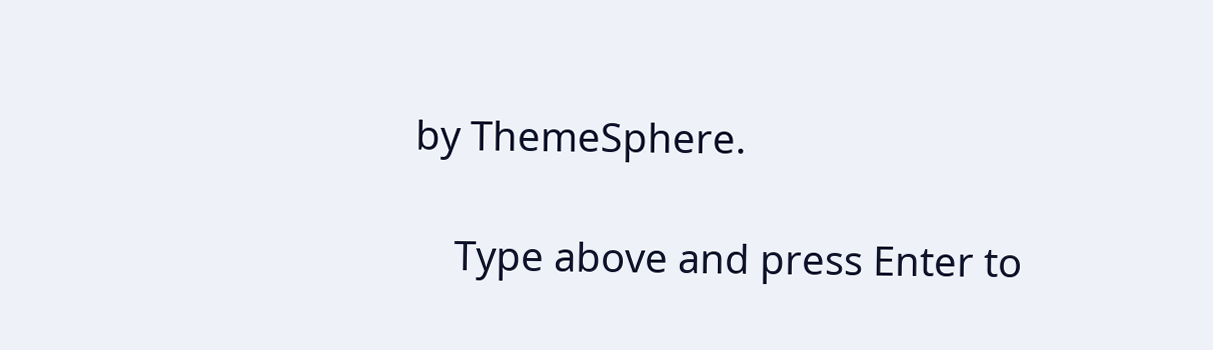by ThemeSphere.

    Type above and press Enter to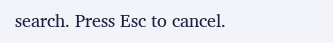search. Press Esc to cancel.